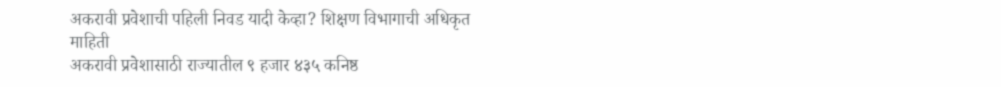अकरावी प्रवेशाची पहिली निवड यादी केव्हा? शिक्षण विभागाची अधिकृत माहिती
अकरावी प्रवेशासाठी राज्यातील ९ हजार ४३५ कनिष्ठ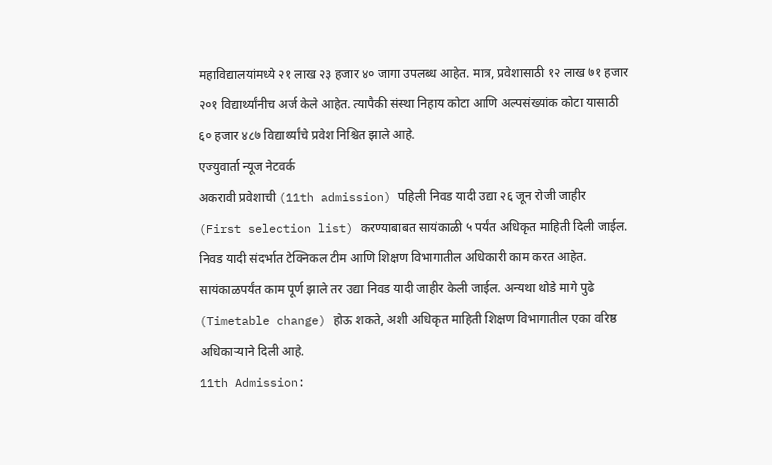महाविद्यालयांमध्ये २१ लाख २३ हजार ४० जागा उपलब्ध आहेत. मात्र, प्रवेशासाठी १२ लाख ७१ हजार २०१ विद्यार्थ्यांनीच अर्ज केले आहेत. त्यापैकी संस्था निहाय कोटा आणि अल्पसंख्यांक कोटा यासाठी ६० हजार ४८७ विद्यार्थ्यांचे प्रवेश निश्चित झाले आहे.
एज्युवार्ता न्यूज नेटवर्क
अकरावी प्रवेशाची (11th admission) पहिली निवड यादी उद्या २६ जून रोजी जाहीर (First selection list) करण्याबाबत सायंकाळी ५ पर्यंत अधिकृत माहिती दिली जाईल. निवड यादी संदर्भात टेक्निकल टीम आणि शिक्षण विभागातील अधिकारी काम करत आहेत. सायंकाळपर्यंत काम पूर्ण झाले तर उद्या निवड यादी जाहीर केली जाईल. अन्यथा थोडे मागे पुढे (Timetable change) होऊ शकते, अशी अधिकृत माहिती शिक्षण विभागातील एका वरिष्ठ अधिकाऱ्याने दिली आहे.
11th Admission: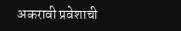अकरावी प्रवेशाची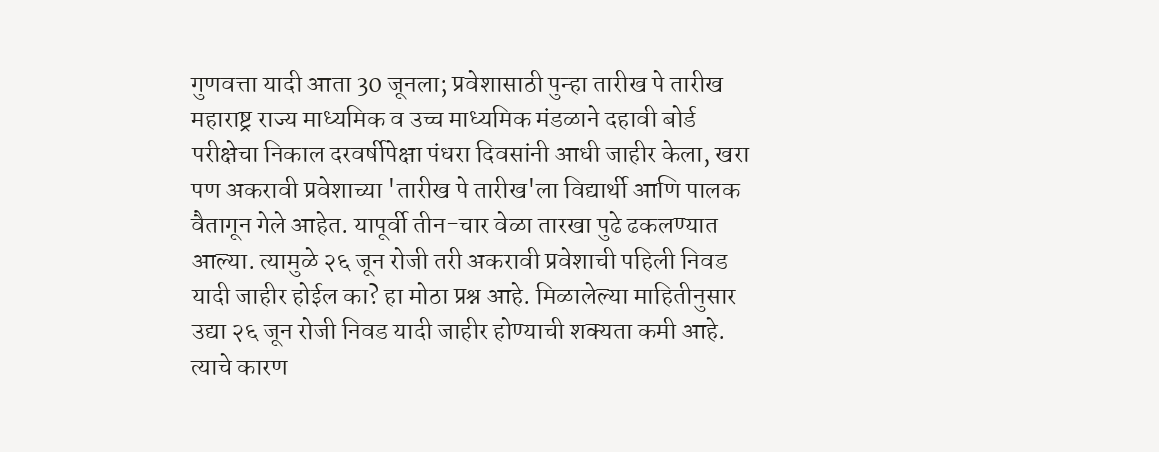गुणवत्ता यादी आता 30 जूनला; प्रवेशासाठी पुन्हा तारीख पे तारीख
महाराष्ट्र राज्य माध्यमिक व उच्च माध्यमिक मंडळाने दहावी बोर्ड परीक्षेचा निकाल दरवर्षीपेक्षा पंधरा दिवसांनी आधी जाहीर केला, खरा पण अकरावी प्रवेशाच्या 'तारीख पे तारीख'ला विद्यार्थी आणि पालक वैतागून गेले आहेत. यापूर्वी तीन-चार वेळा तारखा पुढे ढकलण्यात आल्या. त्यामुळे २६ जून रोजी तरी अकरावी प्रवेशाची पहिली निवड यादी जाहीर होईल का? हा मोठा प्रश्न आहे. मिळालेल्या माहितीनुसार उद्या २६ जून रोजी निवड यादी जाहीर होण्याची शक्यता कमी आहे. त्याचे कारण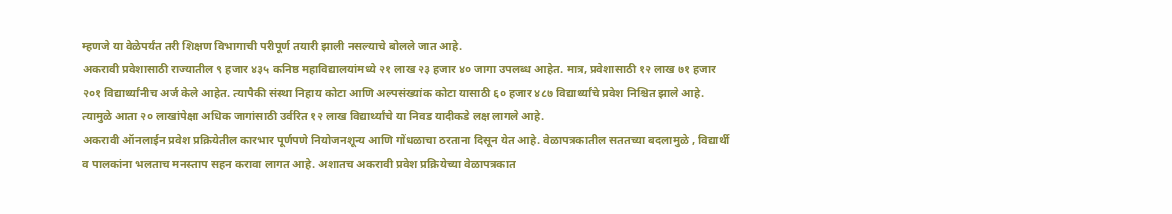म्हणजे या वेळेपर्यंत तरी शिक्षण विभागाची परीपूर्ण तयारी झाली नसल्याचे बोलले जात आहे.
अकरावी प्रवेशासाठी राज्यातील ९ हजार ४३५ कनिष्ठ महाविद्यालयांमध्ये २१ लाख २३ हजार ४० जागा उपलब्ध आहेत. मात्र, प्रवेशासाठी १२ लाख ७१ हजार २०१ विद्यार्थ्यांनीच अर्ज केले आहेत. त्यापैकी संस्था निहाय कोटा आणि अल्पसंख्यांक कोटा यासाठी ६० हजार ४८७ विद्यार्थ्यांचे प्रवेश निश्चित झाले आहे. त्यामुळे आता २० लाखांपेक्षा अधिक जागांसाठी उर्वरित १२ लाख विद्यार्थ्यांचे या निवड यादीकडे लक्ष लागले आहे.
अकरावी ऑनलाईन प्रवेश प्रक्रियेतील कारभार पूर्णपणे नियोजनशून्य आणि गोंधळाचा ठरताना दिसून येत आहे. वेळापत्रकातील सततच्या बदलामुळे , विद्यार्थी व पालकांना भलताच मनस्ताप सहन करावा लागत आहे. अशातच अकरावी प्रवेश प्रक्रियेच्या वेळापत्रकात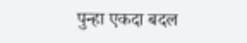पुन्हा एकदा बदल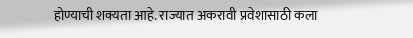होण्याची शक्यता आहे. राज्यात अकरावी प्रवेशासाठी कला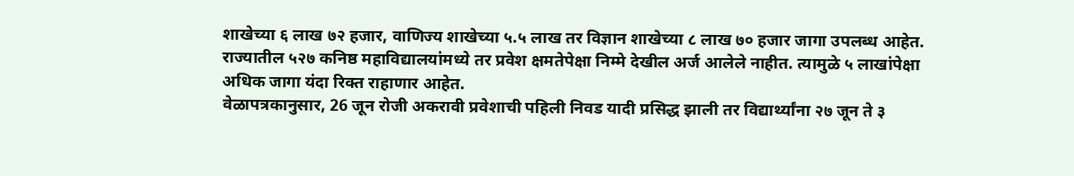शाखेच्या ६ लाख ७२ हजार, वाणिज्य शाखेच्या ५.५ लाख तर विज्ञान शाखेच्या ८ लाख ७० हजार जागा उपलब्ध आहेत. राज्यातील ५२७ कनिष्ठ महाविद्यालयांमध्ये तर प्रवेश क्षमतेपेक्षा निम्मे देखील अर्ज आलेले नाहीत. त्यामुळे ५ लाखांपेक्षा अधिक जागा यंदा रिक्त राहाणार आहेत.
वेळापत्रकानुसार, 26 जून रोजी अकरावी प्रवेशाची पहिली निवड यादी प्रसिद्ध झाली तर विद्यार्थ्यांना २७ जून ते ३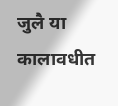जुलै या कालावधीत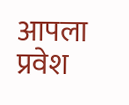आपला प्रवेश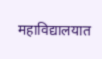महाविद्यालयात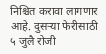निश्चित करावा लागणार आहे. दुसऱ्या फेरीसाठी ५ जुलै रोजी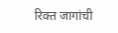रिक्त जागांची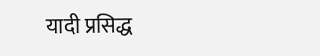यादी प्रसिद्ध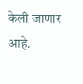केली जाणार आहे.